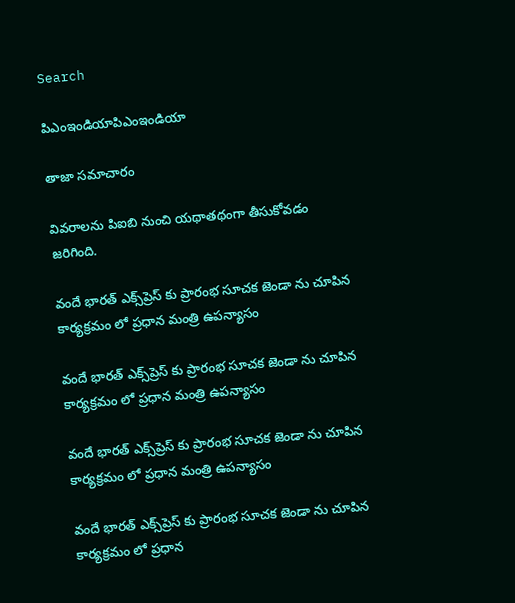Search

పిఎంఇండియాపిఎంఇండియా

తాజా స‌మాచారం

వివరాలను పిఐబి నుంచి యథాతథంగా తీసుకోవడం జరిగింది.

వందే భార‌త్ ఎక్స్‌ప్రెస్ కు ప్రారంభ సూచక జెండా ను చూపిన కార్య‌క్ర‌మం లో ప్ర‌ధాన మంత్రి ఉప‌న్యాసం

వందే భార‌త్ ఎక్స్‌ప్రెస్ కు ప్రారంభ సూచక జెండా ను చూపిన కార్య‌క్ర‌మం లో ప్ర‌ధాన మంత్రి ఉప‌న్యాసం

వందే భార‌త్ ఎక్స్‌ప్రెస్ కు ప్రారంభ సూచక జెండా ను చూపిన కార్య‌క్ర‌మం లో ప్ర‌ధాన మంత్రి ఉప‌న్యాసం

వందే భార‌త్ ఎక్స్‌ప్రెస్ కు ప్రారంభ సూచక జెండా ను చూపిన కార్య‌క్ర‌మం లో ప్ర‌ధాన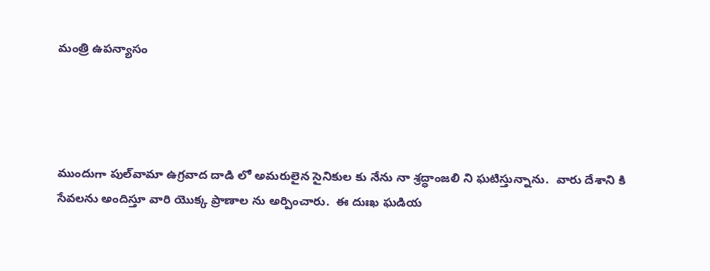మంత్రి ఉప‌న్యాసం




ముందుగా పుల్‌వామా ఉగ్ర‌వాద దాడి లో అమ‌రులైన సైనికుల కు నేను నా శ్ర‌ద్ధాంజ‌లి ని ఘటిస్తున్నాను.  వారు దేశాని కి సేవలను అందిస్తూ వారి యొక్క ప్రాణాల ను అర్పించారు.  ఈ దుఃఖ ఘ‌డియ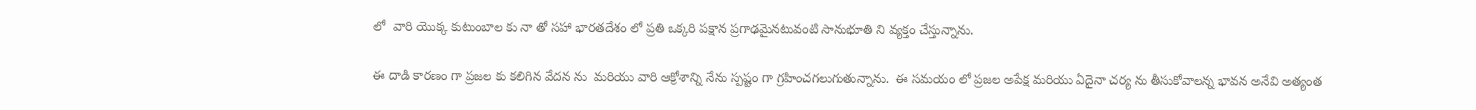లో  వారి యొక్క కుటుంబాల కు నా తో సహా భార‌త‌దేశం లో ప్ర‌తి ఒక్క‌రి పక్షాన ప్ర‌గాఢమైనటువంటి సానుభూతి ని వ్యక్తం చేస్తున్నాను.

ఈ దాడి కార‌ణం గా ప్ర‌జ‌ల కు క‌లిగిన వేద‌న ను  మ‌రియు వారి ఆక్రోశాన్ని నేను స్ప‌ష్టం గా గ్ర‌హించగ‌లుగుతున్నాను.  ఈ స‌మ‌యం లో ప్ర‌జ‌ల అపేక్ష మ‌రియు ఏదైనా చ‌ర్య ను తీసుకోవాల‌న్న భావ‌న అనేవి అత్యంత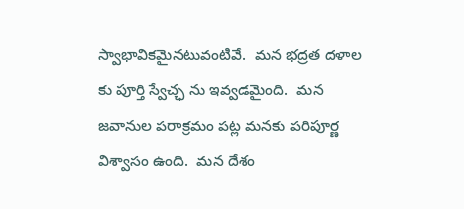స్వాభావిక‌మైన‌టువంటివే.  మ‌న భ‌ద్ర‌త ద‌ళాల కు పూర్తి స్వేచ్ఛ ను ఇవ్వ‌డ‌మైంది.  మ‌న జ‌వానుల ప‌రాక్ర‌మం ప‌ట్ల మ‌న‌కు ప‌రిపూర్ణ విశ్వాసం ఉంది.  మ‌న దేశం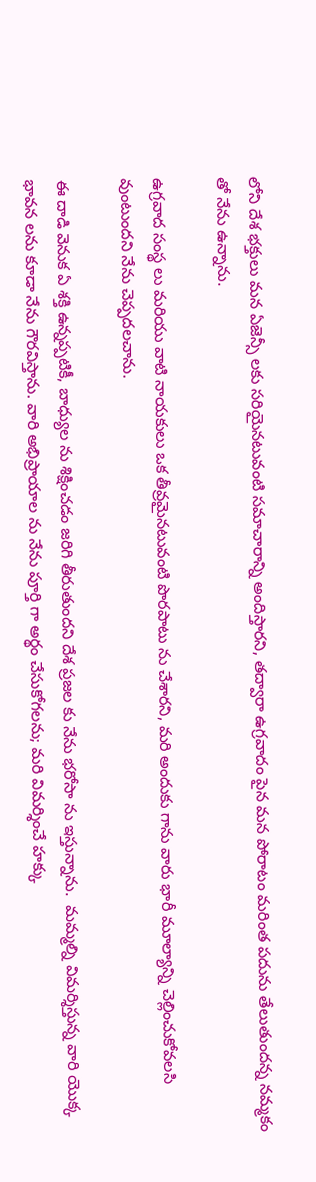లోని దేశ భ‌క్తులు మ‌న ఏజెన్సీ ల‌కు స‌రియైన‌టువంటి స‌మాచారాన్ని అందిస్తార‌ని, త‌ద్వారా ఉగ్ర‌వాదం పైన మ‌న పోరాటం మరింత ప‌దును తేలుతుంద‌న్న న‌మ్మ‌కం తో నేను ఉన్నాను.

ఉగ్ర‌వాద సంస్థ‌ లు మ‌రియు వాటి నాయ‌కులు ఒక తీవ్ర‌మైన‌టువంటి పొర‌పాటు ను చేశార‌ని, మ‌రి అందుకు గాను వారు భారీ మూల్యాన్ని చెల్లించుకోవ‌ల‌సి వుంటుంద‌ని నేను చెప్ప‌ద‌ల‌చాను.

ఈ దాడి వెనుక ఏ శ‌క్తి ఉన్న‌ప్ప‌టికీ, బాధ్యుల‌ ను శిక్షించ‌డం జ‌రిగి తీరుతుంద‌ని దేశ ప్ర‌జ‌ల కు నేను భ‌రోసా ను ఇస్తున్నాను.  మ‌మ్మ‌ల్ని విమ‌ర్శిస్తున్న‌ వారి యొక్క భావ‌న ల‌ను కూడా నేను గౌర‌విస్తాను. వారి అభిప్రాయాల‌ ను నేను పూర్తి గా అర్థం చేసుకోగ‌ల‌ను; మ‌రి విమ‌ర్శించే హ‌క్కు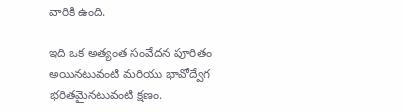వారికి ఉంది.

ఇది ఒక అత్యంత సంవేద‌న పూరిత‌ం అయిన‌టువంటి మ‌రియు భావోద్వేగ భరితమైన‌టువంటి క్ష‌ణం.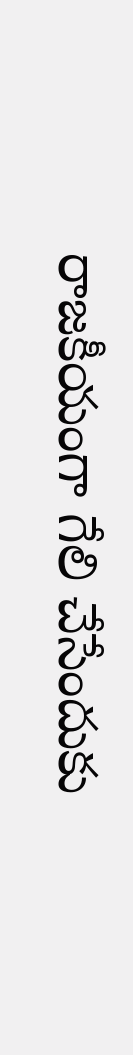రాజ‌కీయంగా గేలి చేసేందుకు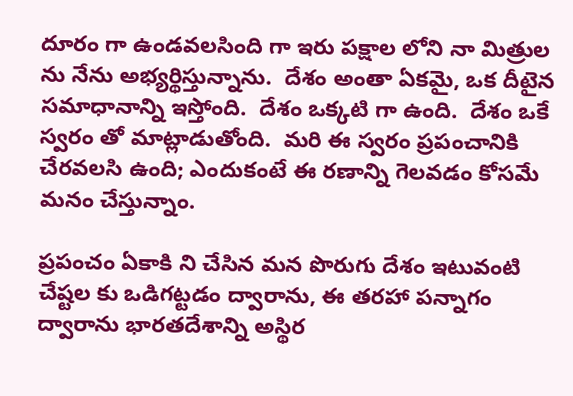దూరం గా ఉండవలసింది గా ఇరు ప‌క్షాల లోని నా మిత్రుల ను నేను అభ్య‌ర్థిస్తున్నాను.  దేశం అంతా ఏక‌మై, ఒక దీటైన స‌మాధానాన్ని ఇస్తోంది.  దేశం ఒక్క‌టి గా ఉంది.  దేశం ఒకే స్వ‌రం తో మాట్లాడుతోంది.  మ‌రి ఈ స్వ‌రం ప్ర‌పంచానికి చేర‌వ‌ల‌సి ఉంది; ఎందుకంటే ఈ ర‌ణాన్ని గెల‌వ‌డం కోస‌మే మ‌నం చేస్తున్నాం.

ప్ర‌పంచం ఏకాకి ని చేసిన మ‌న పొరుగు దేశం ఇటువంటి చేష్ట‌ల కు ఒడిగ‌ట్ట‌డం ద్వారాను, ఈ త‌ర‌హా ప‌న్నాగం ద్వారాను భార‌త‌దేశాన్ని అస్థిర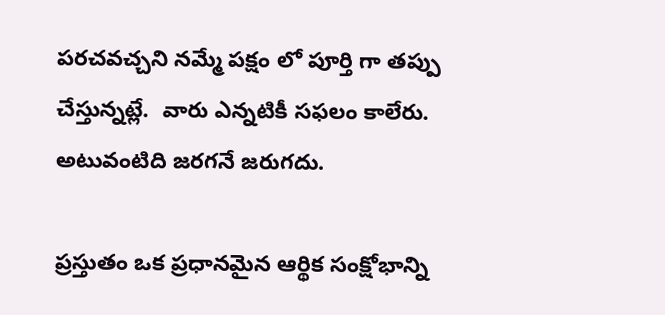ప‌ర‌చ‌వ‌చ్చ‌ని న‌మ్మే ప‌క్షం లో పూర్తి గా త‌ప్పు చేస్తున్నట్లే.  వారు ఎన్న‌టికీ స‌ఫ‌లం కాలేరు.  అటువంటిది జ‌ర‌గ‌నే జ‌రుగ‌దు.

ప్ర‌స్తుతం ఒక ప్ర‌ధానమైన ఆర్థిక సంక్షోభాన్ని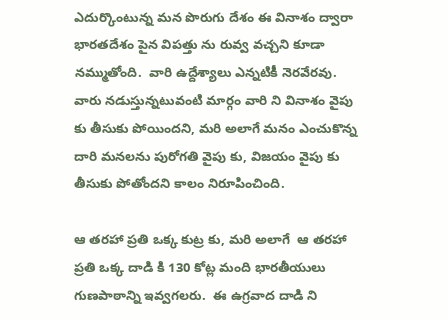ఎదుర్కొంటున్న మ‌న పొరుగు దేశం ఈ వినాశ‌ం ద్వారా భార‌త‌దేశం పైన విప‌త్తు ను రువ్వ వ‌చ్చ‌ని కూడా న‌మ్ముతోంది.  వారి ఉద్దేశ్యాలు ఎన్న‌టికీ నెర‌వేర‌వు.  వారు న‌డుస్తున్న‌టువంటి మార్గం వారి ని వినాశం వైపు కు తీసుకు పోయింద‌ని, మ‌రి అలాగే మ‌నం ఎంచుకొన్న దారి మ‌న‌ల‌ను పురోగ‌తి వైపు కు, విజ‌యం వైపు కు తీసుకు పోతోంద‌ని కాలం నిరూపించింది.

ఆ త‌ర‌హా ప్ర‌తి ఒక్క కుట్ర కు, మ‌రి అలాగే  ఆ త‌ర‌హా ప్ర‌తి ఒక్క దాడి కి 130 కోట్ల మంది భార‌తీయులు గుణ‌పాఠాన్ని ఇవ్వ‌గ‌ల‌రు.  ఈ ఉగ్ర‌వాద దాడి ని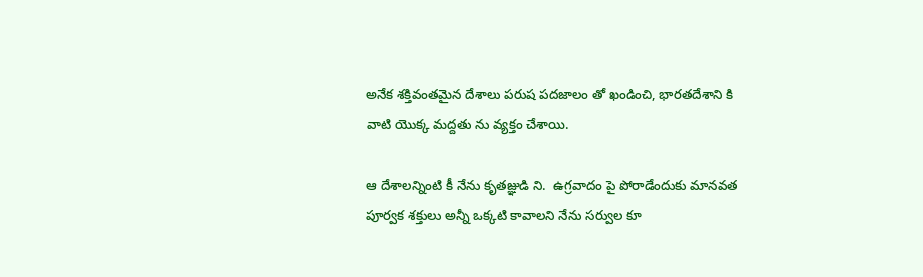అనేక శ‌క్తివంత‌మైన దేశాలు ప‌రుష ప‌ద‌జాలం తో ఖండించి, భార‌త‌దేశాని కి వాటి యొక్క మ‌ద్ద‌తు ను వ్య‌క్తం చేశాయి.

ఆ దేశాలన్నింటి కీ నేను కృతజ్ఞుడి ని.  ఉగ్ర‌వాదం పై పోరాడేందుకు మాన‌వ‌త పూర్వ‌క శ‌క్తులు అన్నీ ఒక్క‌టి కావాల‌ని నేను స‌ర్వుల‌ కూ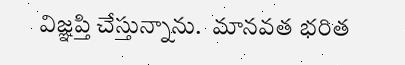విజ్ఞ‌ప్తి చేస్తున్నాను.  మాన‌వ‌త భరిత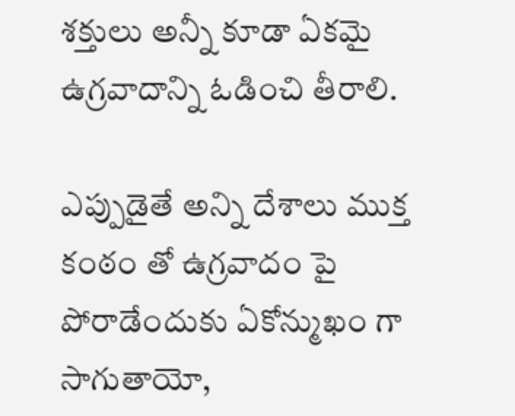శ‌క్తులు అన్నీ కూడా ఏక‌మై ఉగ్ర‌వాదాన్ని ఓడించి తీరాలి.

ఎప్పుడైతే అన్ని దేశాలు ముక్త కంఠం తో ఉగ్ర‌వాదం పై పోరాడేందుకు ఏకోన్ముఖం గా సాగుతాయో,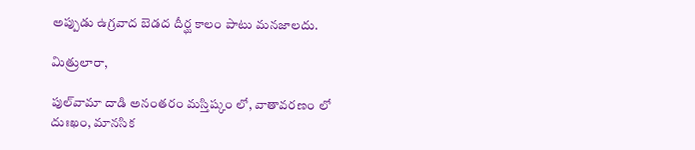అప్పుడు ఉగ్ర‌వాద బెడ‌ద దీర్ఘ కాలం పాటు మ‌నజాల‌దు.

మిత్రులారా,

పుల్‌వామా దాడి అనంత‌రం మ‌స్తిష్కం లో, వాతావ‌ర‌ణం లో దుఃఖం, మానసిక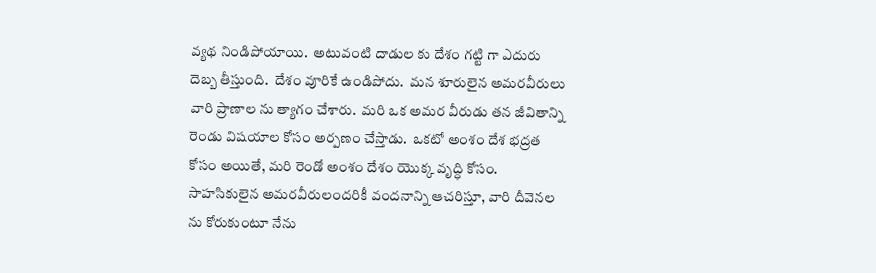వ్యథ నిండిపోయాయి.  అటువంటి దాడుల కు దేశం గ‌ట్టి గా ఎదురు దెబ్బ తీస్తుంది.  దేశం వూరికే ఉండిపోదు.  మ‌న శూరులైన అమ‌ర‌వీరులు వారి ప్రాణాల‌ ను త్యాగం చేశారు.  మ‌రి ఒక అమ‌ర‌ వీరుడు త‌న జీవితాన్ని రెండు విష‌యాల కోసం అర్ప‌ణం చేస్తాడు.  ఒక‌టో అంశం దేశ భద్రత కోసం అయితే, మ‌రి రెండో అంశం దేశం యొక్క వృద్ధి కోసం.  సాహ‌సికులైన అమ‌ర‌వీరులంద‌రికీ వ‌ంద‌నాన్ని ఆచ‌రిస్తూ, వారి దీవెన‌ల ను కోరుకుంటూ నేను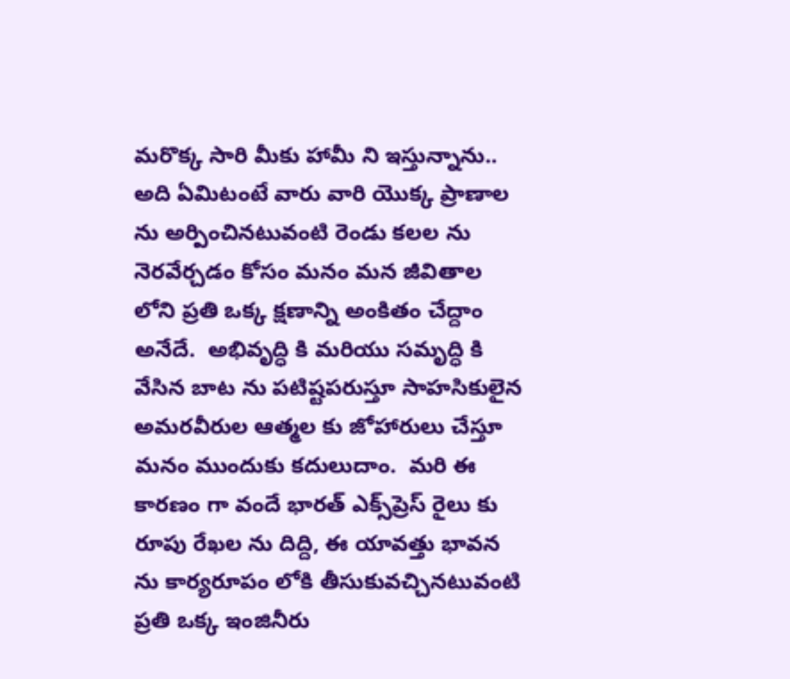మ‌రొక్క‌ సారి మీకు హామీ ని ఇస్తున్నాను..  అది ఏమిటంటే వారు వారి యొక్క ప్రాణాల‌ ను అర్పించిన‌టువంటి రెండు క‌ల‌ల‌ ను నెర‌వేర్చ‌డం కోసం మ‌నం మ‌న జీవితాల లోని ప్ర‌తి ఒక్క క్ష‌ణాన్ని అంకితం చేద్దాం అనేదే.  అభివృద్ధి కి మ‌రియు స‌మృద్ధి కి వేసిన బాట ను పటిష్టపరుస్తూ సాహ‌సికులైన అమ‌ర‌వీరుల ఆత్మ‌ల కు జోహారులు చేస్తూ మ‌నం ముందుకు క‌దులుదాం.  మ‌రి ఈ కార‌ణం గా వందే భార‌త్ ఎక్స్‌ప్రెస్ రైలు కు రూపు రేఖ‌ల‌ ను దిద్ది, ఈ యావత్తు భావన ను కార్యరూపం లోకి తీసుకువచ్చినటువంటి ప్ర‌తి ఒక్క ఇంజినీరు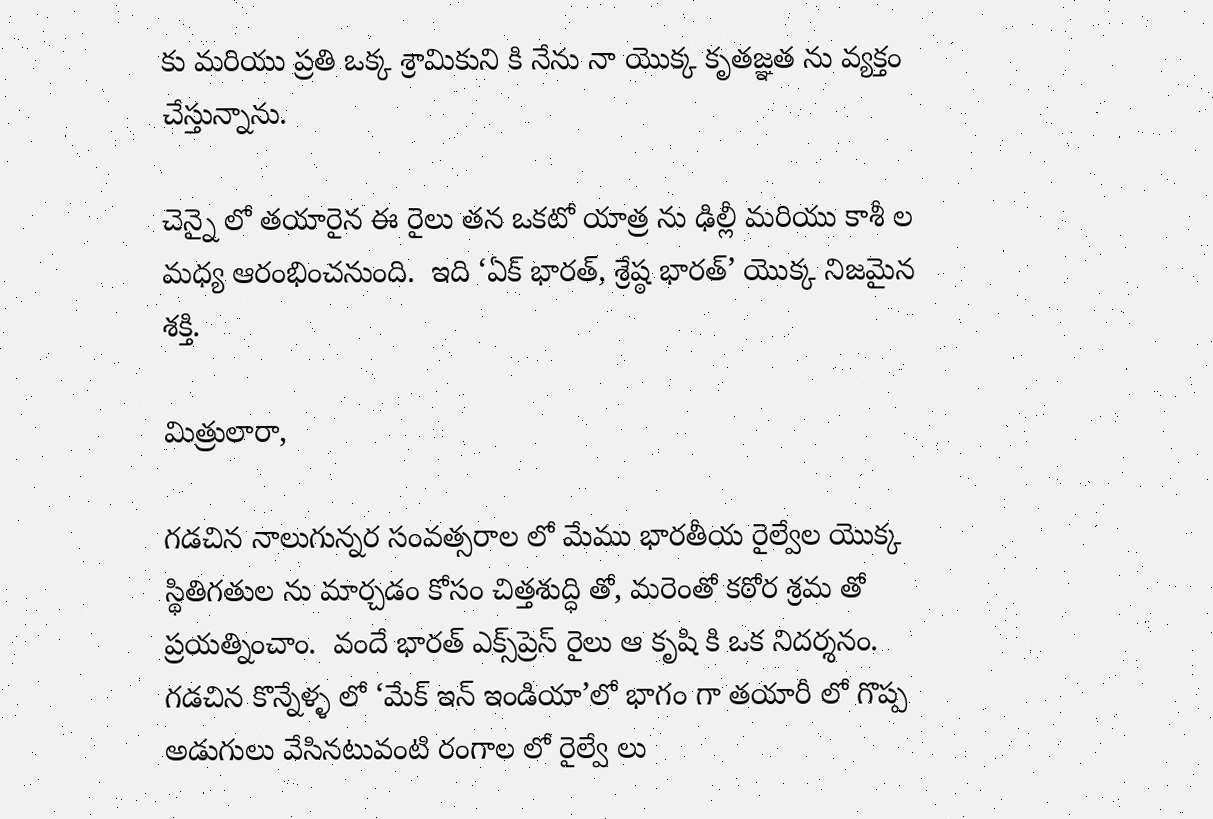కు మరియు ప్ర‌తి ఒక్క శ్రామికుని కి నేను నా యొక్క కృత‌జ్ఞ‌త‌ ను వ్య‌క్తం చేస్తున్నాను.

చెన్నై లో త‌యారైన ఈ రైలు త‌న ఒక‌టో యాత్ర ను ఢిల్లీ మ‌రియు కాశీ ల మ‌ధ్య ఆరంభించ‌నుంది.  ఇది ‘ఏక్ భార‌త్‌, శ్రేష్ఠ భార‌త్‌’ యొక్క నిజ‌మైన శ‌క్తి.

మిత్రులారా,

గ‌డ‌చిన నాలుగున్న‌ర సంవ‌త్స‌రాల లో మేము భార‌తీయ రైల్వేల యొక్క స్థితిగ‌తుల‌ ను మార్చ‌డం కోసం చిత్త‌శుద్ధి తో, మ‌రెంతో క‌ఠోర శ్ర‌మ తో ప్ర‌య‌త్నించాం.  వందే భార‌త్ ఎక్స్‌ప్రెస్ రైలు ఆ కృషి కి ఒక నిదర్శనం.  గ‌డ‌చిన కొన్నేళ్ళ లో ‘మేక్ ఇన్ ఇండియా’లో భాగం గా త‌యారీ లో గొప్ప అడుగులు వేసిన‌టువంటి రంగాల లో రైల్వే లు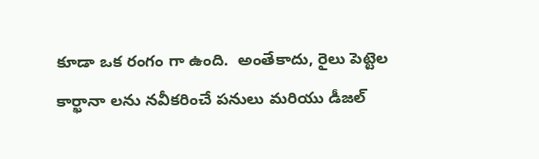కూడా ఒక రంగం గా ఉంది.  అంతేకాదు, రైలు పెట్టెల కార్ఖానా ల‌ను న‌వీక‌రించే ప‌నులు మ‌రియు డీజ‌ల్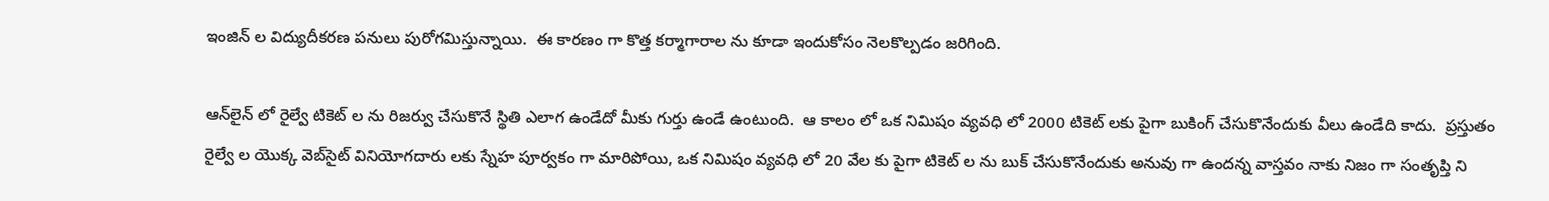ఇంజిన్ ల విద్యుదీక‌ర‌ణ ప‌నులు పురోగ‌మిస్తున్నాయి.  ఈ కార‌ణం గా కొత్త క‌ర్మాగారాల ను కూడా ఇందుకోసం నెలకొల్ప‌డం జ‌రిగింది.

ఆన్‌లైన్ లో రైల్వే టికెట్ ల ను రిజ‌ర్వు చేసుకొనే స్థితి ఎలాగ ఉండేదో మీకు గుర్తు ఉండే ఉంటుంది.  ఆ కాలం లో ఒక నిమిషం వ్య‌వ‌ధి లో 2000 టికెట్ లకు పైగా బుకింగ్ చేసుకొనేందుకు వీలు ఉండేది కాదు.  ప్ర‌స్తుతం రైల్వే ల యొక్క వెబ్‌సైట్ వినియోగ‌దారు ల‌కు స్నేహ పూర్వ‌కం గా మారిపోయి, ఒక నిమిషం వ్య‌వ‌ధి లో 20 వేల కు పైగా టికెట్ ల ను బుక్ చేసుకొనేందుకు అనువు గా ఉంద‌న్న వాస్త‌వం నాకు నిజం గా సంతృప్తి ని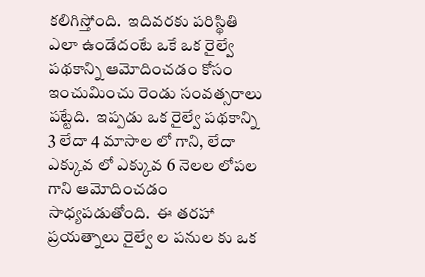క‌లిగిస్తోంది.  ఇదివ‌ర‌కు ప‌రిస్థితి ఎలా ఉండేదంటే ఒకే ఒక రైల్వే ప‌థ‌కాన్ని ఆమోదించ‌డం కోసం ఇంచుమించు రెండు సంవ‌త్స‌రాలు ప‌ట్టేది.  ఇప్ప‌డు ఒక రైల్వే ప‌థ‌కాన్ని 3 లేదా 4 మాసాల లో గాని, లేదా ఎక్కువ లో ఎక్కువ 6 నెల‌ల లోప‌ల గాని ఆమోదించ‌డం సాధ్య‌ప‌డుతోంది.  ఈ త‌ర‌హా ప్ర‌య‌త్నాలు రైల్వే ల ప‌నుల కు ఒక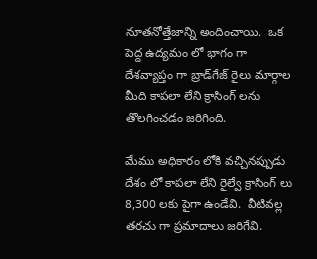నూత‌నోత్తేజాన్ని అందించాయి.  ఒక పెద్ద ఉద్య‌మం లో భాగం గా దేశ‌వ్యాప్తం గా బ్రాడ్‌గేజ్ రైలు మార్గాల మీది కాప‌లా లేని క్రాసింగ్ ల‌ను తొల‌గించ‌డం జ‌రిగింది.

మేము అధికారం లోకి వ‌చ్చిన‌ప్పుడు దేశం లో కాప‌లా లేని రైల్వే క్రాసింగ్ లు 8,300 ల‌కు పైగా ఉండేవి.  వీటివ‌ల్ల త‌ర‌చు గా ప్ర‌మాదాలు జ‌రిగేవి.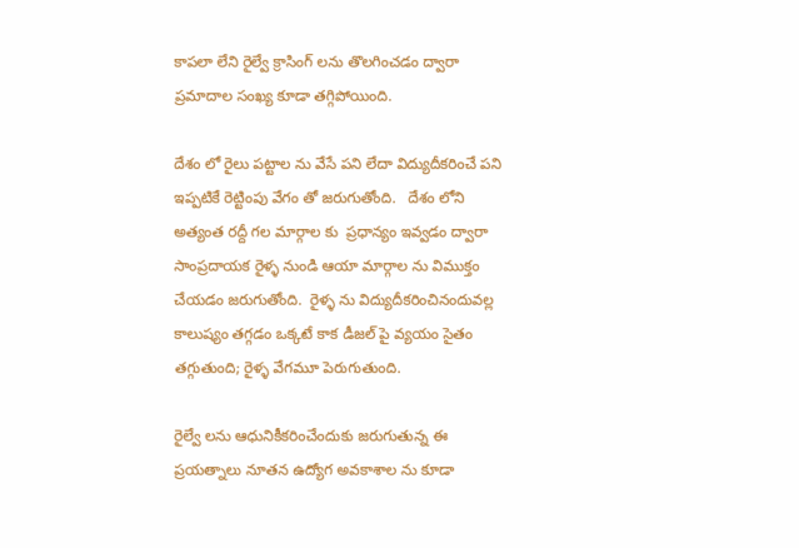కాప‌లా లేని రైల్వే క్రాసింగ్ ల‌ను తొల‌గించ‌డం ద్వారా ప్ర‌మాదాల సంఖ్య కూడా త‌గ్గిపోయింది.

దేశం లో రైలు ప‌ట్టాల‌ ను వేసే ప‌ని లేదా విద్యుదీకరించే ప‌ని ఇప్ప‌టికే రెట్టింపు వేగం తో జ‌రుగుతోంది.   దేశం లోని అత్యంత ర‌ద్దీ గ‌ల మార్గాల కు  ప్ర‌ధాన్యం ఇవ్వ‌డం ద్వారా సాంప్ర‌దాయ‌క రైళ్ళ నుండి ఆయా మార్గాల ను విముక్తం చేయ‌డం జ‌రుగుతోంది.  రైళ్ళ ను విద్యుదీక‌రించినందువ‌ల్ల కాలుష్యం త‌గ్గ‌డం ఒక్కటే కాక డీజల్ పై వ్య‌యం సైతం త‌గ్గుతుంది; రైళ్ళ వేగమూ పెరుగుతుంది.

రైల్వే ల‌ను ఆధునికీక‌రించేందుకు జ‌రుగుతున్న ఈ ప్ర‌య‌త్నాలు నూత‌న ఉద్యోగ అవ‌కాశాల‌ ను కూడా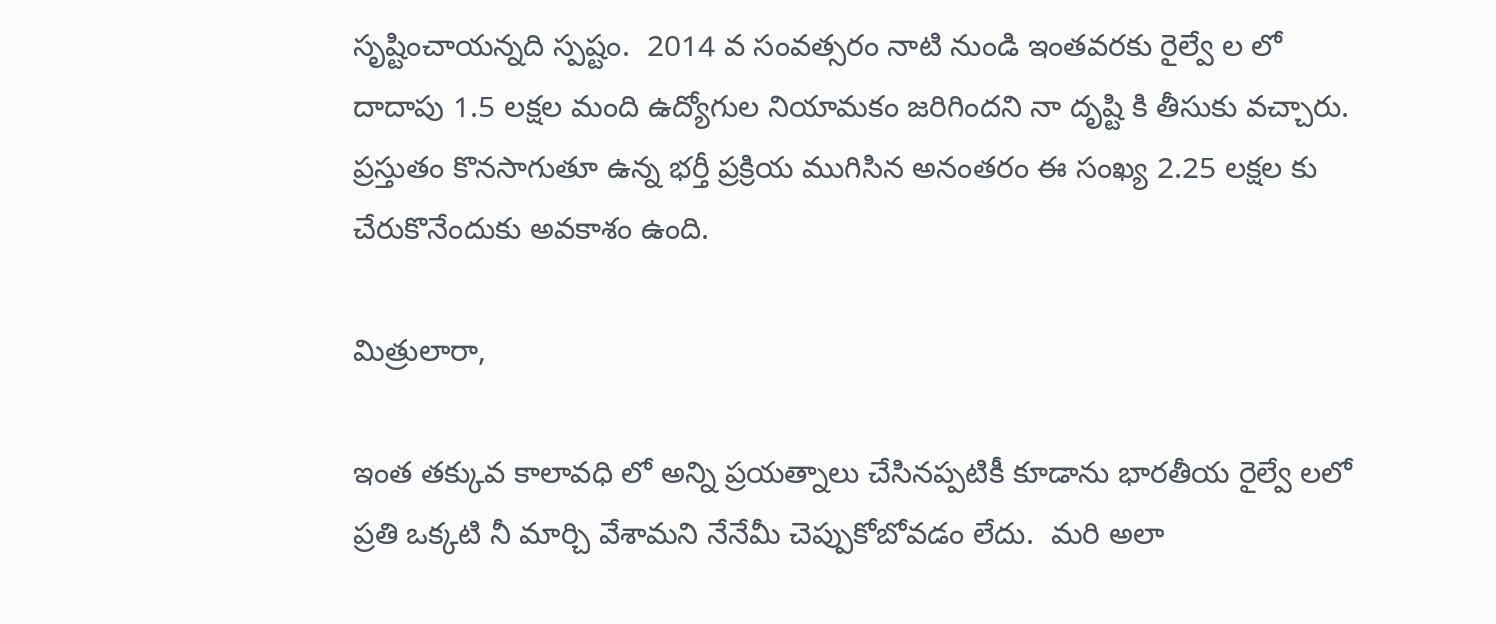సృష్టించాయ‌న్న‌ది స్ప‌ష్టం.  2014 వ సంవ‌త్స‌రం నాటి నుండి ఇంత‌వ‌ర‌కు రైల్వే ల‌ లో దాదాపు 1.5 ల‌క్ష‌ల మంది ఉద్యోగుల నియామ‌కం జ‌రిగింద‌ని నా దృష్టి కి తీసుకు వ‌చ్చారు.  ప్ర‌స్తుతం కొన‌సాగుతూ ఉన్న భ‌ర్తీ ప్ర‌క్రియ ముగిసిన అనంత‌రం ఈ సంఖ్య 2.25 ల‌క్ష‌ల‌ కు  చేరుకొనేందుకు అవ‌కాశ‌ం ఉంది.

మిత్రులారా,

ఇంత త‌క్కువ కాలావ‌ధి లో అన్ని ప్ర‌య‌త్నాలు చేసిన‌ప్ప‌టికీ కూడాను భార‌తీయ రైల్వే ల‌లో ప్ర‌తి ఒక్క‌టి నీ మార్చి వేశామ‌ని నేనేమీ చెప్పుకోబోవ‌డం లేదు.  మ‌రి అలా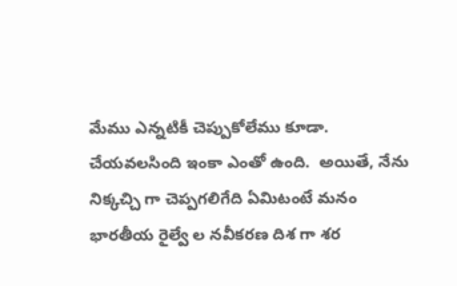మేము ఎన్న‌టికీ చెప్పుకోలేము కూడా.  చేయ‌వ‌ల‌సింది ఇంకా ఎంతో ఉంది.  అయితే, నేను నిక్క‌చ్చి గా చెప్ప‌గ‌లిగేది ఏమిటంటే మ‌నం భార‌తీయ రైల్వే ల న‌వీక‌ర‌ణ దిశ గా శ‌ర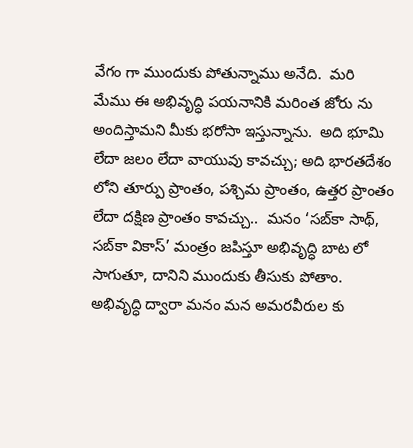వేగం గా ముందుకు పోతున్నాము అనేది.  మ‌రి మేము ఈ అభివృద్ధి ప‌య‌నానికి మ‌రింత జోరు ను అందిస్తామ‌ని మీకు భ‌రోసా ఇస్తున్నాను.  అది భూమి లేదా జ‌లం లేదా వాయువు కావ‌చ్చు; అది భార‌త‌దేశం లోని తూర్పు ప్రాంతం, ప‌శ్చిమ‌ ప్రాంతం, ఉత్త‌ర ప్రాంతం లేదా ద‌క్షిణ ప్రాంతం కావచ్చు..  మ‌న‌ం ‘స‌బ్‌కా సాథ్‌, స‌బ్‌కా వికాస్’ మంత్రం జ‌పిస్తూ అభివృద్ధి బాట లో సాగుతూ, దానిని ముందుకు తీసుకు పోతాం.  అభివృద్ధి ద్వారా మ‌నం మ‌న అమ‌ర‌వీరుల‌ కు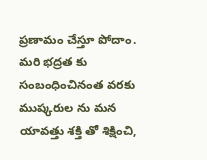ప్ర‌ణామం చేస్తూ పోదాం.  మ‌రి భ‌ద్రత కు సంబంధించినంత వ‌ర‌కు ముష్క‌రుల ను మ‌న యావ‌త్తు శ‌క్తి తో శిక్షించి,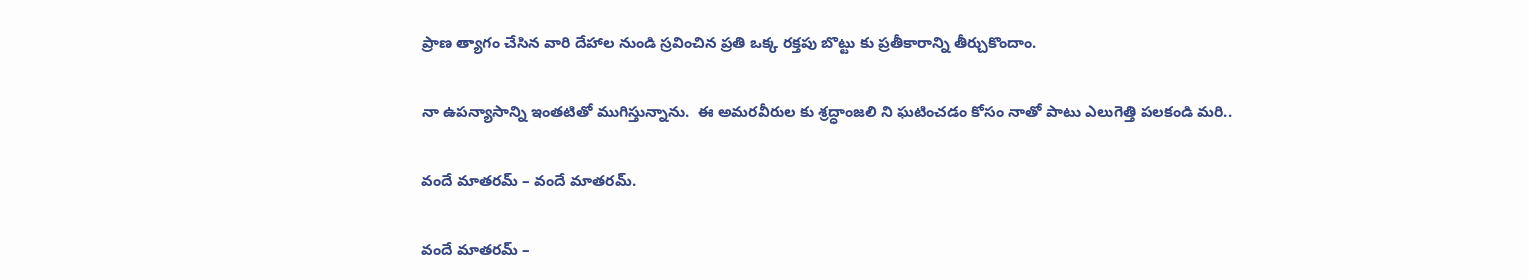ప్రాణ త్యాగం చేసిన వారి దేహాల నుండి స్ర‌వించిన ప్ర‌తి ఒక్క ర‌క్త‌పు బొట్టు కు ప్ర‌తీకారాన్ని తీర్చుకొందాం.

నా ఉప‌న్యాసాన్ని ఇంత‌టితో ముగిస్తున్నాను.  ఈ అమ‌ర‌వీరుల కు శ్ర‌ద్ధాంజ‌లి ని ఘ‌టించ‌డం కోసం నాతో పాటు ఎలుగెత్తి ప‌ల‌కండి మరి..

వందే మాత‌ర‌మ్ – వందే మాత‌ర‌మ్‌.

వందే మాత‌ర‌మ్ –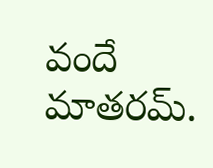వందే మాత‌ర‌మ్‌.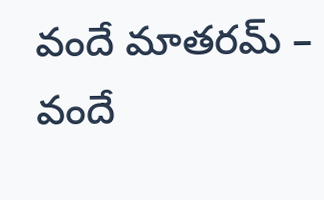వందే మాత‌ర‌మ్ – వందే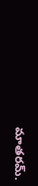మాత‌ర‌మ్‌.